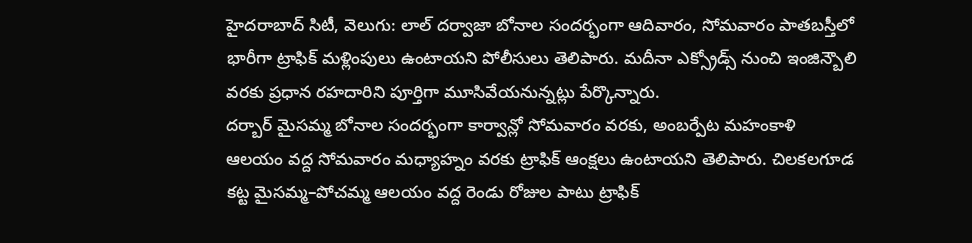హైదరాబాద్ సిటీ, వెలుగు: లాల్ దర్వాజా బోనాల సందర్భంగా ఆదివారం, సోమవారం పాతబస్తీలో భారీగా ట్రాఫిక్ మళ్లింపులు ఉంటాయని పోలీసులు తెలిపారు. మదీనా ఎక్స్రోడ్స్ నుంచి ఇంజిన్బౌలి వరకు ప్రధాన రహదారిని పూర్తిగా మూసివేయనున్నట్లు పేర్కొన్నారు.
దర్బార్ మైసమ్మ బోనాల సందర్భంగా కార్వాన్లో సోమవారం వరకు, అంబర్పేట మహంకాళి ఆలయం వద్ద సోమవారం మధ్యాహ్నం వరకు ట్రాఫిక్ ఆంక్షలు ఉంటాయని తెలిపారు. చిలకలగూడ కట్ట మైసమ్మ–పోచమ్మ ఆలయం వద్ద రెండు రోజుల పాటు ట్రాఫిక్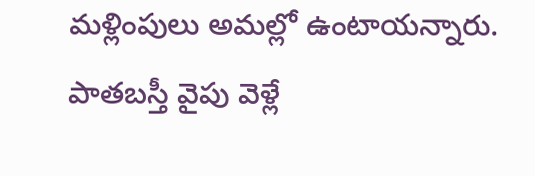మళ్లింపులు అమల్లో ఉంటాయన్నారు.
పాతబస్తీ వైపు వెళ్లే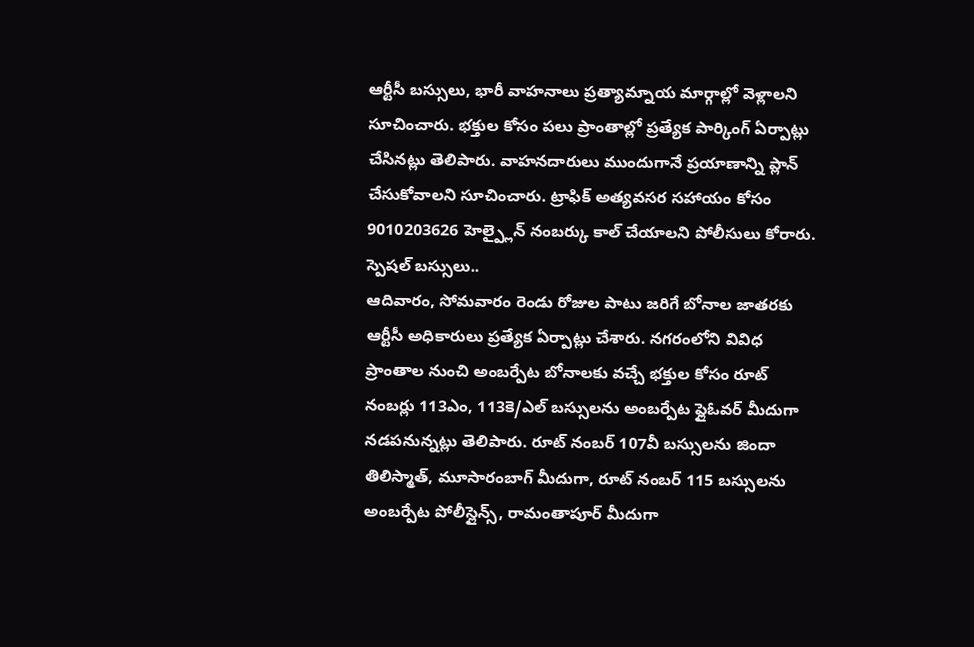ఆర్టీసీ బస్సులు, భారీ వాహనాలు ప్రత్యామ్నాయ మార్గాల్లో వెళ్లాలని సూచించారు. భక్తుల కోసం పలు ప్రాంతాల్లో ప్రత్యేక పార్కింగ్ ఏర్పాట్లు చేసినట్లు తెలిపారు. వాహనదారులు ముందుగానే ప్రయాణాన్ని ప్లాన్ చేసుకోవాలని సూచించారు. ట్రాఫిక్ అత్యవసర సహాయం కోసం 9010203626 హెల్ప్లైన్ నంబర్కు కాల్ చేయాలని పోలీసులు కోరారు.
స్పెషల్ బస్సులు..
ఆదివారం, సోమవారం రెండు రోజుల పాటు జరిగే బోనాల జాతరకు ఆర్టీసీ అధికారులు ప్రత్యేక ఏర్పాట్లు చేశారు. నగరంలోని వివిధ ప్రాంతాల నుంచి అంబర్పేట బోనాలకు వచ్చే భక్తుల కోసం రూట్ నంబర్లు 113ఎం, 113కె/ఎల్ బస్సులను అంబర్పేట ఫ్లైఓవర్ మీదుగా నడపనున్నట్లు తెలిపారు. రూట్ నంబర్ 107వీ బస్సులను జిందా తిలిస్మాత్, మూసారంబాగ్ మీదుగా, రూట్ నంబర్ 115 బస్సులను అంబర్పేట పోలీస్లైన్స్, రామంతాపూర్ మీదుగా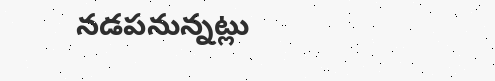నడపనున్నట్లు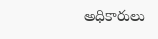అధికారులు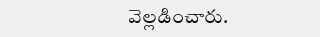వెల్లడించారు.